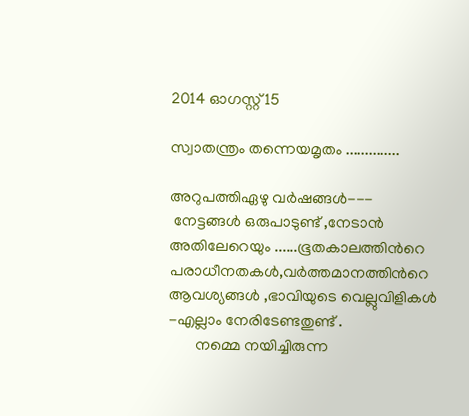2014 ഓഗസ്റ്റ് 15

സ്വാതന്ത്രം തന്നെയമൃതം ..............

അറുപത്തിഏഴു വര്‍ഷങ്ങള്‍---
 നേട്ടങ്ങള്‍ ഒരുപാടുണ്ട് ,നേടാന്‍ അതിലേറെയും ......ഭൂതകാലത്തിന്‍റെ പരാധീനതകള്‍,വര്‍ത്തമാനത്തിന്‍റെ ആവശ്യങ്ങള്‍ ,ഭാവിയുടെ വെല്ലുവിളികള്‍ -എല്ലാം നേരിടേണ്ടതുണ്ട് .
       നമ്മെ നയിച്ചിരുന്ന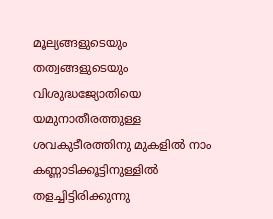മൂല്യങ്ങളുടെയും തത്വങ്ങളുടെയും വിശുദ്ധജ്യോതിയെ യമുനാതീരത്തുള്ള ശവകുടീരത്തിനു മുകളില്‍ നാം കണ്ണാടിക്കൂട്ടിനുള്ളില്‍ തളച്ചിട്ടിരിക്കുന്നു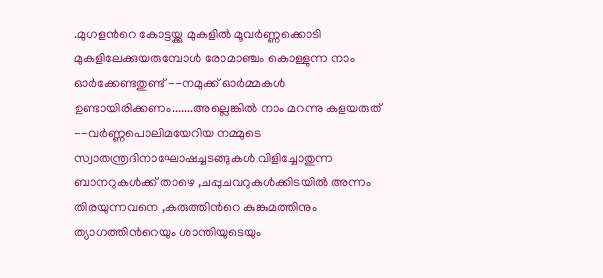.മുഗളന്‍റെ കോട്ടയ്ക്കു മുകളില്‍ മൂവര്‍ണ്ണക്കൊടി മുകളിലേക്കുയരുമ്പോള്‍ രോമാഞ്ചം കൊള്ളുന്ന നാം ഓര്‍ക്കേണ്ടതുണ്ട് --നമുക്ക് ഓര്‍മ്മകള്‍ ഉണ്ടായിരിക്കണം.......അല്ലെങ്കില്‍ നാം മറന്നു കളയരുത് --വര്‍ണ്ണപൊലിമയേറിയ നമ്മുടെ സ്വാതന്ത്രദിനാഘോഷച്ചടങ്ങുകള്‍ വിളിച്ചോതുന്ന ബാനറുകള്‍ക്ക് താഴെ ,ചപ്പുചവറുകള്‍ക്കിടയില്‍ അന്നം തിരയുന്നവനെ ,കരുത്തിന്‍റെ കുങ്കുമത്തിനും ത്യാഗത്തിന്‍റെയും ശാന്തിയുടെയും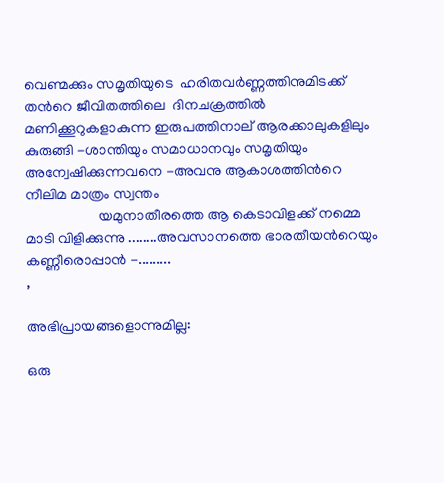വെണ്മക്കും സമൃതിയുടെ  ഹരിതവര്‍ണ്ണത്തിനുമിടക്ക് തന്‍റെ ജീവിതത്തിലെ  ദിനചക്രത്തില്‍ മണിക്കൂറുകളാകുന്ന ഇരുപത്തിനാല് ആരക്കാലുകളിലും കുരുങ്ങി -ശാന്തിയും സമാധാനവും സമൃതിയും അന്വേഷിക്കുന്നവനെ -അവനു ആകാശത്തിന്‍റെ നീലിമ മാത്രം സ്വന്തം
                    യമുനാതീരത്തെ ആ കെടാവിളക്ക് നമ്മെ മാടി വിളിക്കുന്നു ........അവസാനത്തെ ഭാരതീയന്‍റെയും കണ്ണീരൊപ്പാന്‍ -.........
,

അഭിപ്രായങ്ങളൊന്നുമില്ല:

ഒരു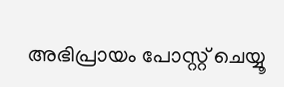അഭിപ്രായം പോസ്റ്റ് ചെയ്യൂ